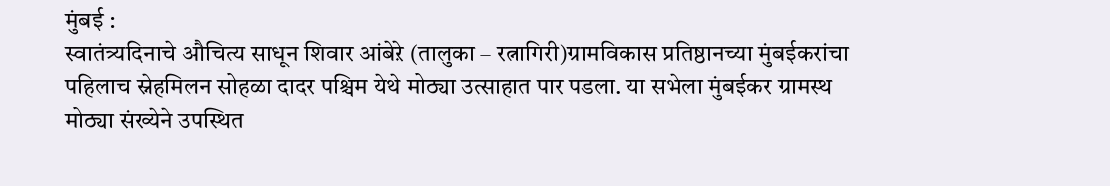मुंबई :
स्वातंत्र्यदिनाचे औचित्य साधून शिवार आंबेऱे (तालुका – रत्नागिरी)ग्रामविकास प्रतिष्ठानच्या मुंबईकरांचा पहिलाच स्नेहमिलन सोहळा दादर पश्चिम येथे मोठ्या उत्साहात पार पडला. या सभेला मुंबईकर ग्रामस्थ मोठ्या संख्येने उपस्थित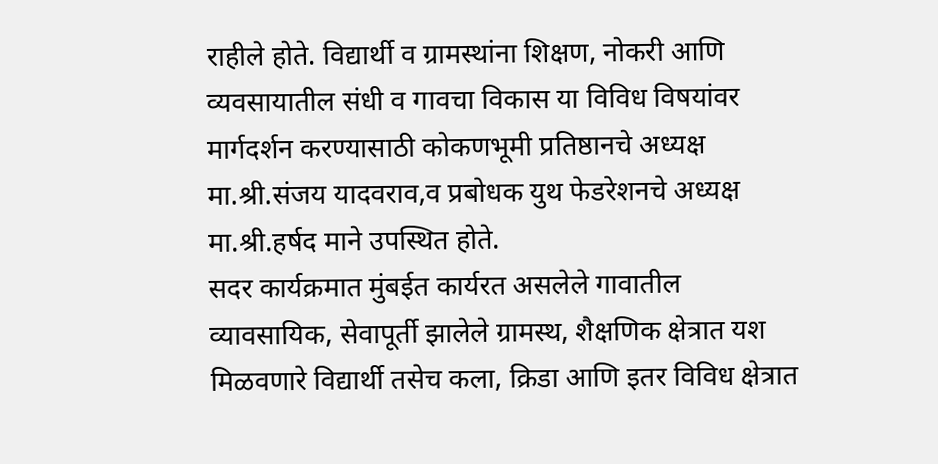राहीले होते. विद्यार्थी व ग्रामस्थांना शिक्षण, नोकरी आणि व्यवसायातील संधी व गावचा विकास या विविध विषयांवर मार्गदर्शन करण्यासाठी कोकणभूमी प्रतिष्ठानचे अध्यक्ष मा.श्री.संजय यादवराव,व प्रबोधक युथ फेडरेशनचे अध्यक्ष मा.श्री.हर्षद माने उपस्थित होते.
सदर कार्यक्रमात मुंबईत कार्यरत असलेले गावातील व्यावसायिक, सेवापूर्ती झालेले ग्रामस्थ, शैक्षणिक क्षेत्रात यश मिळवणारे विद्यार्थी तसेच कला, क्रिडा आणि इतर विविध क्षेत्रात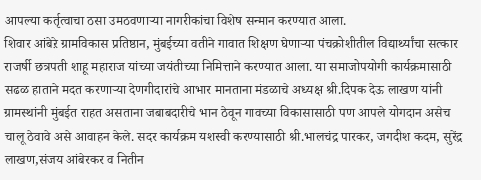आपल्या कर्तृत्वाचा ठसा उमठवणाऱ्या नागरीकांचा विशेष सन्मान करण्यात आला.
शिवार आंबेऱे ग्रामविकास प्रतिष्ठान, मुंबईच्या वतीने गावात शिक्षण घेणाऱ्या पंचक्रोशीतील विद्यार्थ्यांचा सत्कार राजर्षी छत्रपती शाहू महाराज यांच्या जयंतीच्या निमित्ताने करण्यात आला. या समाजोपयोगी कार्यक्रमासाठी सढळ हाताने मदत करणाऱ्या देणगीदारांचे आभार मानताना मंडळाचे अध्यक्ष श्री.दिपक देऊ लाखण यांनी ग्रामस्थांनी मुंबईत राहत असताना जबाबदारीचे भान ठेवून गावच्या विकासासाठी पण आपले योगदान असेच चालू ठेवावे असे आवाहन केले. सदर कार्यक्रम यशस्वी करण्यासाठी श्री.भालचंद्र पारकर, जगदीश कदम, सुरेंद्र लाखण,संजय आंबेरकर व नितीन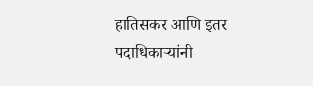हातिसकर आणि इतर पदाधिकाऱ्यांनी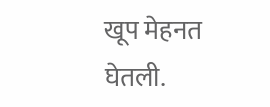खूप मेहनत घेतली.